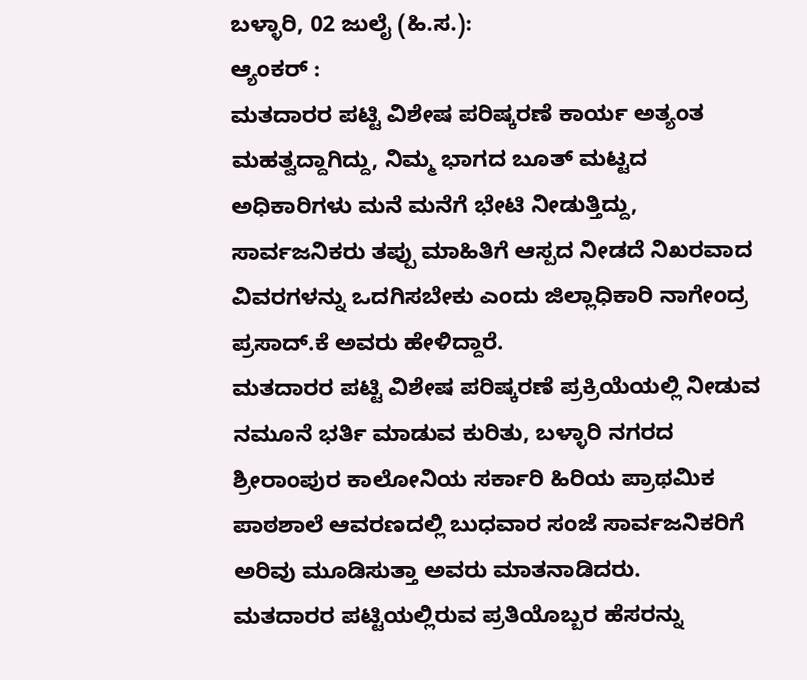ಬಳ್ಳಾರಿ, 02 ಜುಲೈ (ಹಿ.ಸ.):
ಆ್ಯಂಕರ್ :
ಮತದಾರರ ಪಟ್ಟಿ ವಿಶೇಷ ಪರಿಷ್ಕರಣೆ ಕಾರ್ಯ ಅತ್ಯಂತ ಮಹತ್ವದ್ದಾಗಿದ್ದು, ನಿಮ್ಮ ಭಾಗದ ಬೂತ್ ಮಟ್ಟದ ಅಧಿಕಾರಿಗಳು ಮನೆ ಮನೆಗೆ ಭೇಟಿ ನೀಡುತ್ತಿದ್ದು, ಸಾರ್ವಜನಿಕರು ತಪ್ಪು ಮಾಹಿತಿಗೆ ಆಸ್ಪದ ನೀಡದೆ ನಿಖರವಾದ ವಿವರಗಳನ್ನು ಒದಗಿಸಬೇಕು ಎಂದು ಜಿಲ್ಲಾಧಿಕಾರಿ ನಾಗೇಂದ್ರ ಪ್ರಸಾದ್.ಕೆ ಅವರು ಹೇಳಿದ್ದಾರೆ.
ಮತದಾರರ ಪಟ್ಟಿ ವಿಶೇಷ ಪರಿಷ್ಕರಣೆ ಪ್ರಕ್ರಿಯೆಯಲ್ಲಿ ನೀಡುವ ನಮೂನೆ ಭರ್ತಿ ಮಾಡುವ ಕುರಿತು, ಬಳ್ಳಾರಿ ನಗರದ ಶ್ರೀರಾಂಪುರ ಕಾಲೋನಿಯ ಸರ್ಕಾರಿ ಹಿರಿಯ ಪ್ರಾಥಮಿಕ ಪಾಠಶಾಲೆ ಆವರಣದಲ್ಲಿ ಬುಧವಾರ ಸಂಜೆ ಸಾರ್ವಜನಿಕರಿಗೆ ಅರಿವು ಮೂಡಿಸುತ್ತಾ ಅವರು ಮಾತನಾಡಿದರು.
ಮತದಾರರ ಪಟ್ಟಿಯಲ್ಲಿರುವ ಪ್ರತಿಯೊಬ್ಬರ ಹೆಸರನ್ನು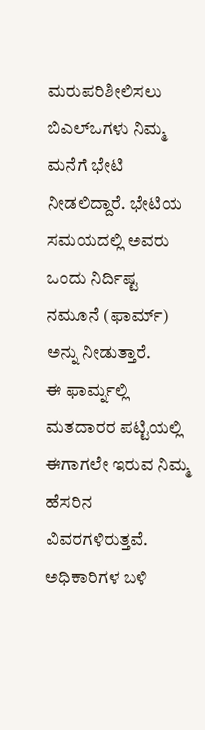ಮರುಪರಿಶೀಲಿಸಲು ಬಿಎಲ್ಒಗಳು ನಿಮ್ಮ ಮನೆಗೆ ಭೇಟಿ ನೀಡಲಿದ್ದಾರೆ. ಭೇಟಿಯ ಸಮಯದಲ್ಲಿ ಅವರು ಒಂದು ನಿರ್ದಿಷ್ಟ ನಮೂನೆ (ಫಾರ್ಮ್) ಅನ್ನು ನೀಡುತ್ತಾರೆ.
ಈ ಫಾರ್ಮ್ನಲ್ಲಿ ಮತದಾರರ ಪಟ್ಟಿಯಲ್ಲಿ ಈಗಾಗಲೇ ಇರುವ ನಿಮ್ಮ ಹೆಸರಿನ ವಿವರಗಳಿರುತ್ತವೆ. ಅಧಿಕಾರಿಗಳ ಬಳಿ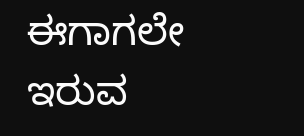ಈಗಾಗಲೇ ಇರುವ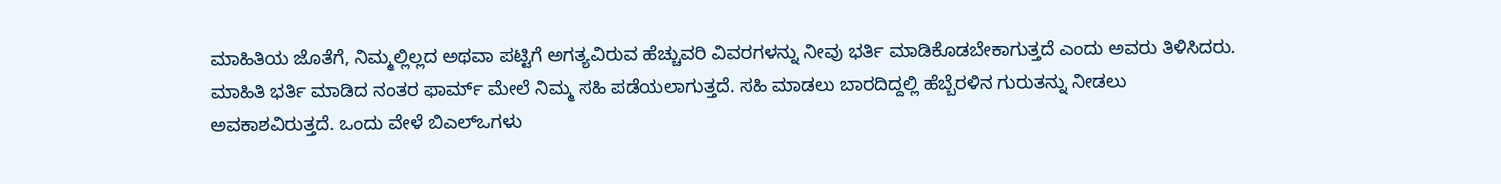ಮಾಹಿತಿಯ ಜೊತೆಗೆ, ನಿಮ್ಮಲ್ಲಿಲ್ಲದ ಅಥವಾ ಪಟ್ಟಿಗೆ ಅಗತ್ಯವಿರುವ ಹೆಚ್ಚುವರಿ ವಿವರಗಳನ್ನು ನೀವು ಭರ್ತಿ ಮಾಡಿಕೊಡಬೇಕಾಗುತ್ತದೆ ಎಂದು ಅವರು ತಿಳಿಸಿದರು.
ಮಾಹಿತಿ ಭರ್ತಿ ಮಾಡಿದ ನಂತರ ಫಾರ್ಮ್ ಮೇಲೆ ನಿಮ್ಮ ಸಹಿ ಪಡೆಯಲಾಗುತ್ತದೆ. ಸಹಿ ಮಾಡಲು ಬಾರದಿದ್ದಲ್ಲಿ ಹೆಬ್ಬೆರಳಿನ ಗುರುತನ್ನು ನೀಡಲು ಅವಕಾಶವಿರುತ್ತದೆ. ಒಂದು ವೇಳೆ ಬಿಎಲ್ಒಗಳು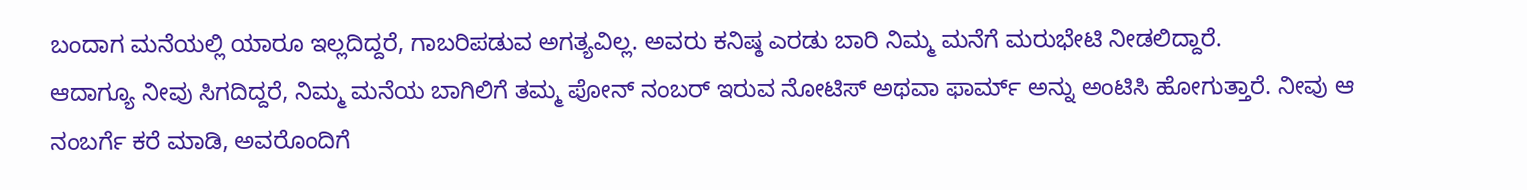ಬಂದಾಗ ಮನೆಯಲ್ಲಿ ಯಾರೂ ಇಲ್ಲದಿದ್ದರೆ, ಗಾಬರಿಪಡುವ ಅಗತ್ಯವಿಲ್ಲ. ಅವರು ಕನಿಷ್ಠ ಎರಡು ಬಾರಿ ನಿಮ್ಮ ಮನೆಗೆ ಮರುಭೇಟಿ ನೀಡಲಿದ್ದಾರೆ.
ಆದಾಗ್ಯೂ ನೀವು ಸಿಗದಿದ್ದರೆ, ನಿಮ್ಮ ಮನೆಯ ಬಾಗಿಲಿಗೆ ತಮ್ಮ ಪೋನ್ ನಂಬರ್ ಇರುವ ನೋಟಿಸ್ ಅಥವಾ ಫಾರ್ಮ್ ಅನ್ನು ಅಂಟಿಸಿ ಹೋಗುತ್ತಾರೆ. ನೀವು ಆ ನಂಬರ್ಗೆ ಕರೆ ಮಾಡಿ, ಅವರೊಂದಿಗೆ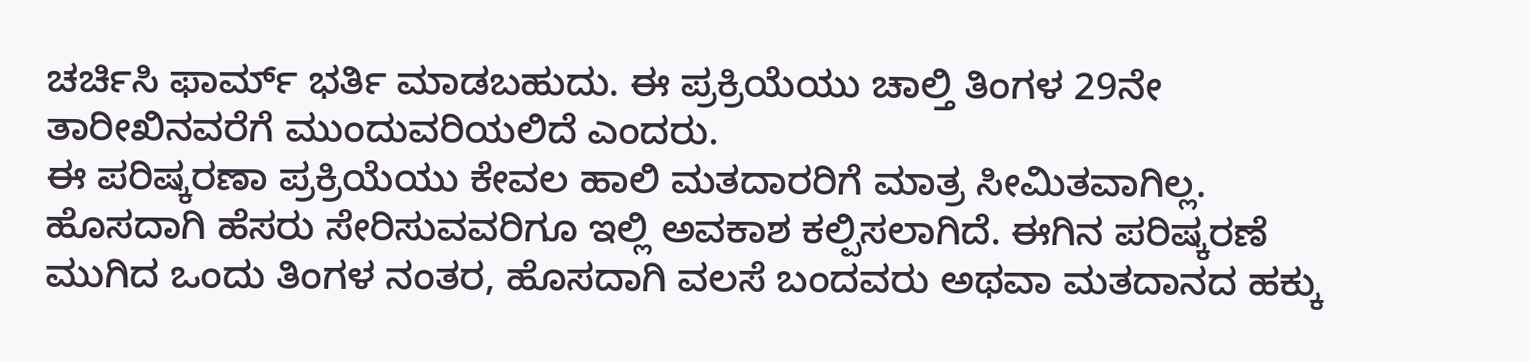ಚರ್ಚಿಸಿ ಫಾರ್ಮ್ ಭರ್ತಿ ಮಾಡಬಹುದು. ಈ ಪ್ರಕ್ರಿಯೆಯು ಚಾಲ್ತಿ ತಿಂಗಳ 29ನೇ ತಾರೀಖಿನವರೆಗೆ ಮುಂದುವರಿಯಲಿದೆ ಎಂದರು.
ಈ ಪರಿಷ್ಕರಣಾ ಪ್ರಕ್ರಿಯೆಯು ಕೇವಲ ಹಾಲಿ ಮತದಾರರಿಗೆ ಮಾತ್ರ ಸೀಮಿತವಾಗಿಲ್ಲ. ಹೊಸದಾಗಿ ಹೆಸರು ಸೇರಿಸುವವರಿಗೂ ಇಲ್ಲಿ ಅವಕಾಶ ಕಲ್ಪಿಸಲಾಗಿದೆ. ಈಗಿನ ಪರಿಷ್ಕರಣೆ ಮುಗಿದ ಒಂದು ತಿಂಗಳ ನಂತರ, ಹೊಸದಾಗಿ ವಲಸೆ ಬಂದವರು ಅಥವಾ ಮತದಾನದ ಹಕ್ಕು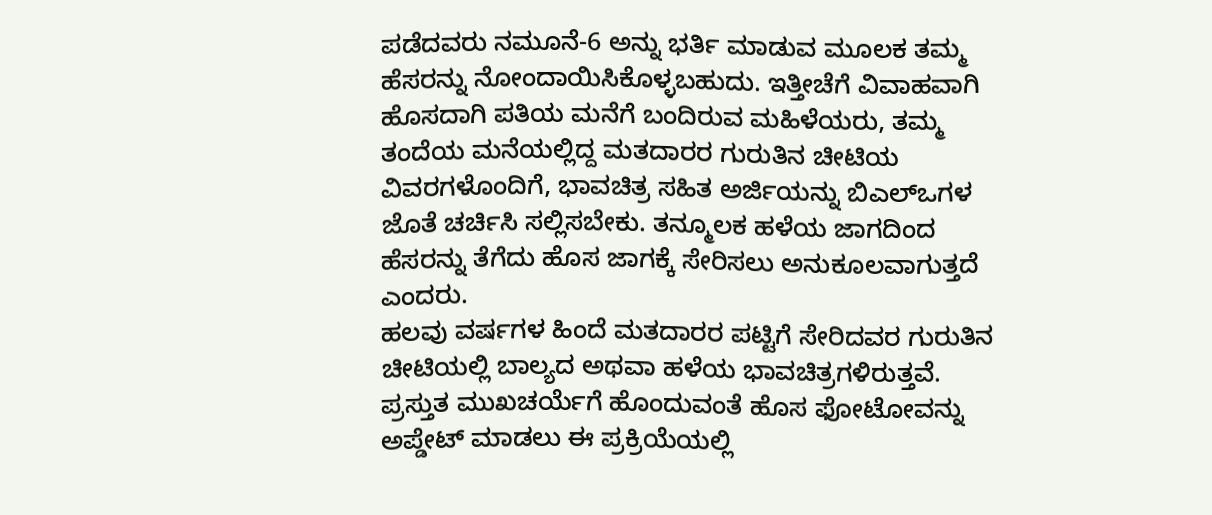ಪಡೆದವರು ನಮೂನೆ-6 ಅನ್ನು ಭರ್ತಿ ಮಾಡುವ ಮೂಲಕ ತಮ್ಮ ಹೆಸರನ್ನು ನೋಂದಾಯಿಸಿಕೊಳ್ಳಬಹುದು. ಇತ್ತೀಚೆಗೆ ವಿವಾಹವಾಗಿ ಹೊಸದಾಗಿ ಪತಿಯ ಮನೆಗೆ ಬಂದಿರುವ ಮಹಿಳೆಯರು, ತಮ್ಮ ತಂದೆಯ ಮನೆಯಲ್ಲಿದ್ದ ಮತದಾರರ ಗುರುತಿನ ಚೀಟಿಯ ವಿವರಗಳೊಂದಿಗೆ, ಭಾವಚಿತ್ರ ಸಹಿತ ಅರ್ಜಿಯನ್ನು ಬಿಎಲ್ಒಗಳ ಜೊತೆ ಚರ್ಚಿಸಿ ಸಲ್ಲಿಸಬೇಕು. ತನ್ಮೂಲಕ ಹಳೆಯ ಜಾಗದಿಂದ ಹೆಸರನ್ನು ತೆಗೆದು ಹೊಸ ಜಾಗಕ್ಕೆ ಸೇರಿಸಲು ಅನುಕೂಲವಾಗುತ್ತದೆ ಎಂದರು.
ಹಲವು ವರ್ಷಗಳ ಹಿಂದೆ ಮತದಾರರ ಪಟ್ಟಿಗೆ ಸೇರಿದವರ ಗುರುತಿನ ಚೀಟಿಯಲ್ಲಿ ಬಾಲ್ಯದ ಅಥವಾ ಹಳೆಯ ಭಾವಚಿತ್ರಗಳಿರುತ್ತವೆ. ಪ್ರಸ್ತುತ ಮುಖಚರ್ಯೆಗೆ ಹೊಂದುವಂತೆ ಹೊಸ ಫೋಟೋವನ್ನು ಅಪ್ಡೇಟ್ ಮಾಡಲು ಈ ಪ್ರಕ್ರಿಯೆಯಲ್ಲಿ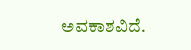ಅವಕಾಶವಿದೆ.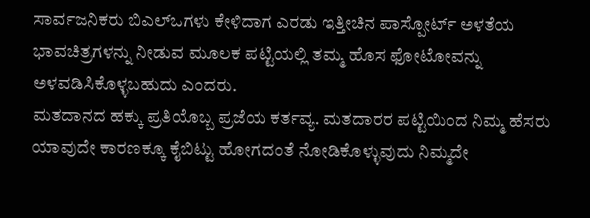ಸಾರ್ವಜನಿಕರು ಬಿಎಲ್ಒಗಳು ಕೇಳಿದಾಗ ಎರಡು ಇತ್ತೀಚಿನ ಪಾಸ್ಪೋರ್ಟ್ ಅಳತೆಯ ಭಾವಚಿತ್ರಗಳನ್ನು ನೀಡುವ ಮೂಲಕ ಪಟ್ಟಿಯಲ್ಲಿ ತಮ್ಮ ಹೊಸ ಫೋಟೋವನ್ನು ಅಳವಡಿಸಿಕೊಳ್ಳಬಹುದು ಎಂದರು.
ಮತದಾನದ ಹಕ್ಕು ಪ್ರತಿಯೊಬ್ಬ ಪ್ರಜೆಯ ಕರ್ತವ್ಯ. ಮತದಾರರ ಪಟ್ಟಿಯಿಂದ ನಿಮ್ಮ ಹೆಸರು ಯಾವುದೇ ಕಾರಣಕ್ಕೂ ಕೈಬಿಟ್ಟು ಹೋಗದಂತೆ ನೋಡಿಕೊಳ್ಳುವುದು ನಿಮ್ಮದೇ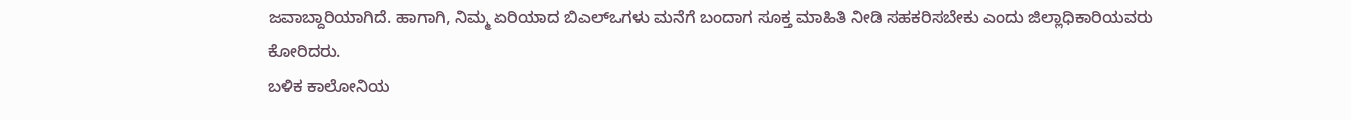ಜವಾಬ್ದಾರಿಯಾಗಿದೆ. ಹಾಗಾಗಿ, ನಿಮ್ಮ ಏರಿಯಾದ ಬಿಎಲ್ಒಗಳು ಮನೆಗೆ ಬಂದಾಗ ಸೂಕ್ತ ಮಾಹಿತಿ ನೀಡಿ ಸಹಕರಿಸಬೇಕು ಎಂದು ಜಿಲ್ಲಾಧಿಕಾರಿಯವರು ಕೋರಿದರು.
ಬಳಿಕ ಕಾಲೋನಿಯ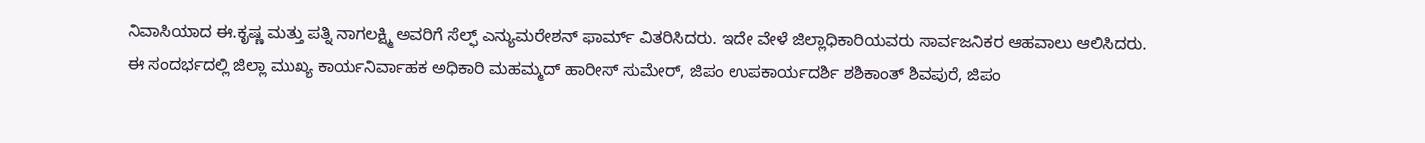ನಿವಾಸಿಯಾದ ಈ.ಕೃಷ್ಣ ಮತ್ತು ಪತ್ನಿ ನಾಗಲಕ್ಷ್ಮಿ ಅವರಿಗೆ ಸೆಲ್ಫ್ ಎನ್ಯುಮರೇಶನ್ ಫಾರ್ಮ್ ವಿತರಿಸಿದರು. ಇದೇ ವೇಳೆ ಜಿಲ್ಲಾಧಿಕಾರಿಯವರು ಸಾರ್ವಜನಿಕರ ಆಹವಾಲು ಆಲಿಸಿದರು.
ಈ ಸಂದರ್ಭದಲ್ಲಿ ಜಿಲ್ಲಾ ಮುಖ್ಯ ಕಾರ್ಯನಿರ್ವಾಹಕ ಅಧಿಕಾರಿ ಮಹಮ್ಮದ್ ಹಾರೀಸ್ ಸುಮೇರ್, ಜಿಪಂ ಉಪಕಾರ್ಯದರ್ಶಿ ಶಶಿಕಾಂತ್ ಶಿವಪುರೆ, ಜಿಪಂ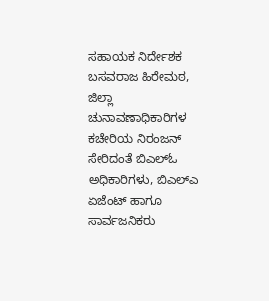ಸಹಾಯಕ ನಿರ್ದೇಶಕ ಬಸವರಾಜ ಹಿರೇಮಠ, ಜಿಲ್ಲಾ ಚುನಾವಣಾಧಿಕಾರಿಗಳ ಕಚೇರಿಯ ನಿರಂಜನ್ ಸೇರಿದಂತೆ ಬಿಎಲ್ಓ ಅಧಿಕಾರಿಗಳು, ಬಿಎಲ್ಎ ಏಜೆಂಟ್ ಹಾಗೂ ಸಾರ್ವಜನಿಕರು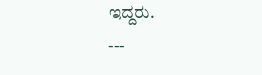ಇದ್ದರು.
---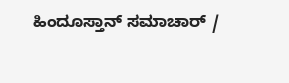ಹಿಂದೂಸ್ತಾನ್ ಸಮಾಚಾರ್ /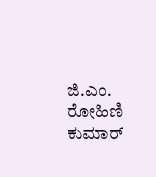ಜಿ.ಎಂ. ರೋಹಿಣಿ ಕುಮಾರ್